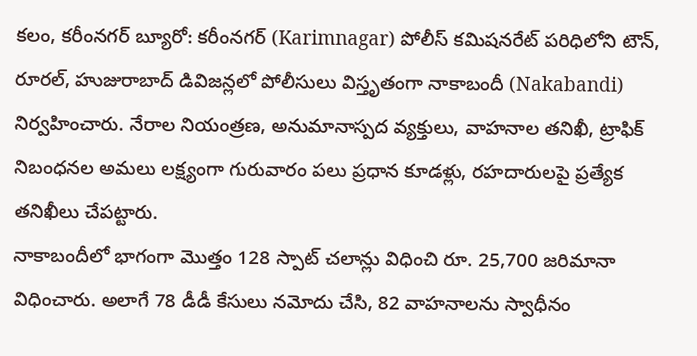కలం, కరీంనగర్ బ్యూరో: కరీంనగర్ (Karimnagar) పోలీస్ కమిషనరేట్ పరిధిలోని టౌన్, రూరల్, హుజురాబాద్ డివిజన్లలో పోలీసులు విస్తృతంగా నాకాబందీ (Nakabandi) నిర్వహించారు. నేరాల నియంత్రణ, అనుమానాస్పద వ్యక్తులు, వాహనాల తనిఖీ, ట్రాఫిక్ నిబంధనల అమలు లక్ష్యంగా గురువారం పలు ప్రధాన కూడళ్లు, రహదారులపై ప్రత్యేక తనిఖీలు చేపట్టారు.
నాకాబందీలో భాగంగా మొత్తం 128 స్పాట్ చలాన్లు విధించి రూ. 25,700 జరిమానా విధించారు. అలాగే 78 డీడీ కేసులు నమోదు చేసి, 82 వాహనాలను స్వాధీనం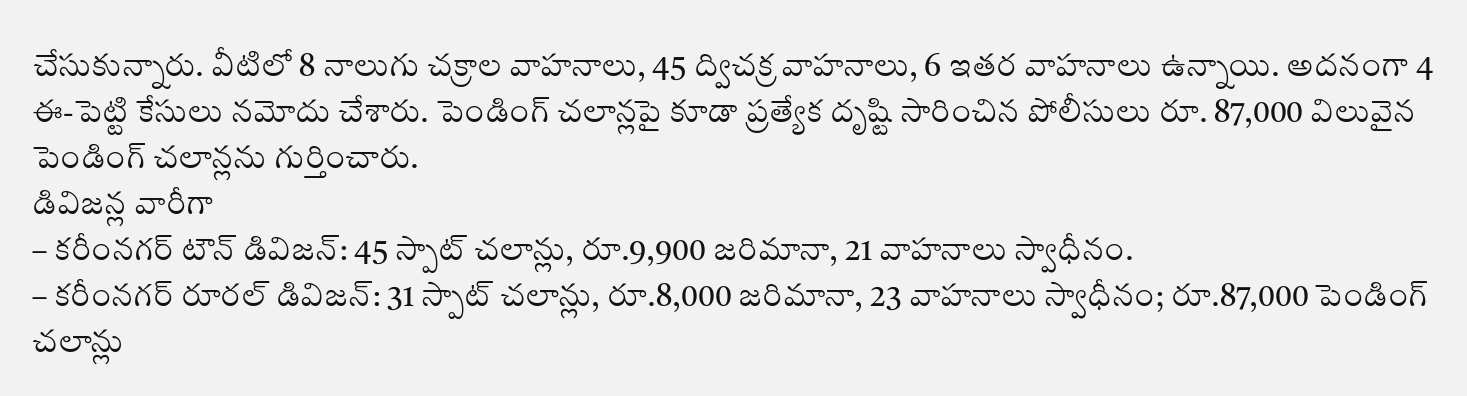చేసుకున్నారు. వీటిలో 8 నాలుగు చక్రాల వాహనాలు, 45 ద్విచక్ర వాహనాలు, 6 ఇతర వాహనాలు ఉన్నాయి. అదనంగా 4 ఈ-పెట్టి కేసులు నమోదు చేశారు. పెండింగ్ చలాన్లపై కూడా ప్రత్యేక దృష్టి సారించిన పోలీసులు రూ. 87,000 విలువైన పెండింగ్ చలాన్లను గుర్తించారు.
డివిజన్ల వారీగా
– కరీంనగర్ టౌన్ డివిజన్: 45 స్పాట్ చలాన్లు, రూ.9,900 జరిమానా, 21 వాహనాలు స్వాధీనం.
– కరీంనగర్ రూరల్ డివిజన్: 31 స్పాట్ చలాన్లు, రూ.8,000 జరిమానా, 23 వాహనాలు స్వాధీనం; రూ.87,000 పెండింగ్ చలాన్లు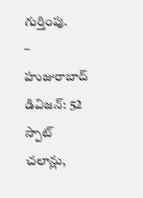గుర్తింపు.
– హుజురాబాద్ డివిజన్: 52 స్పాట్ చలాన్లు,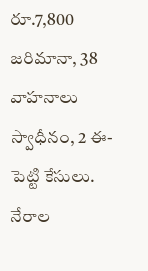రూ.7,800 జరిమానా, 38 వాహనాలు స్వాధీనం, 2 ఈ-పెట్టి కేసులు.
నేరాల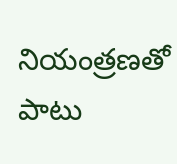నియంత్రణతో పాటు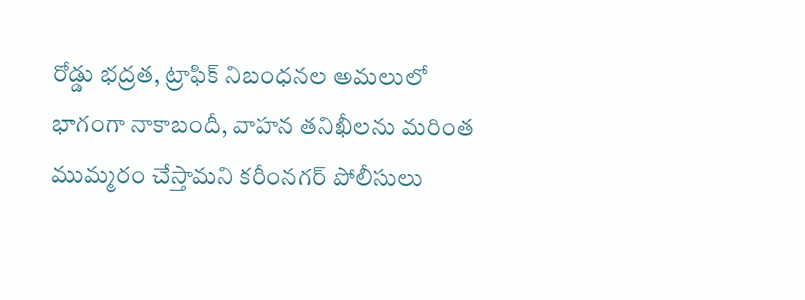రోడ్డు భద్రత, ట్రాఫిక్ నిబంధనల అమలులో భాగంగా నాకాబందీ, వాహన తనిఖీలను మరింత ముమ్మరం చేస్తామని కరీంనగర్ పోలీసులు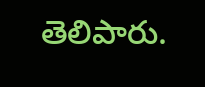తెలిపారు.